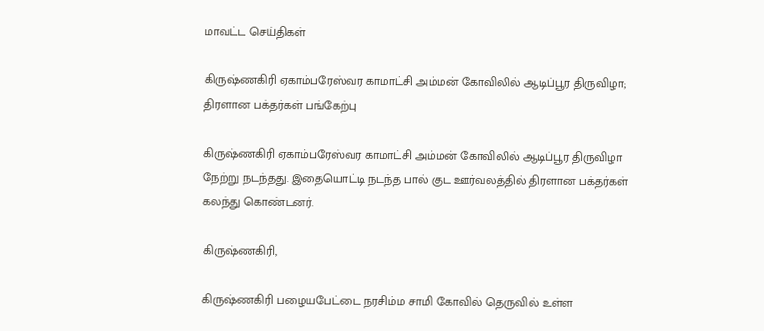மாவட்ட செய்திகள்

கிருஷ்ணகிரி ஏகாம்பரேஸ்வர காமாட்சி அம்மன் கோவிலில் ஆடிப்பூர திருவிழா; திரளான பக்தர்கள் பங்கேற்பு

கிருஷ்ணகிரி ஏகாம்பரேஸ்வர காமாட்சி அம்மன் கோவிலில் ஆடிப்பூர திருவிழா நேற்று நடந்தது. இதையொட்டி நடந்த பால் குட ஊர்வலத்தில் திரளான பக்தர்கள் கலந்து கொண்டனர்.

கிருஷ்ணகிரி,

கிருஷ்ணகிரி பழையபேட்டை நரசிம்ம சாமி கோவில் தெருவில் உள்ள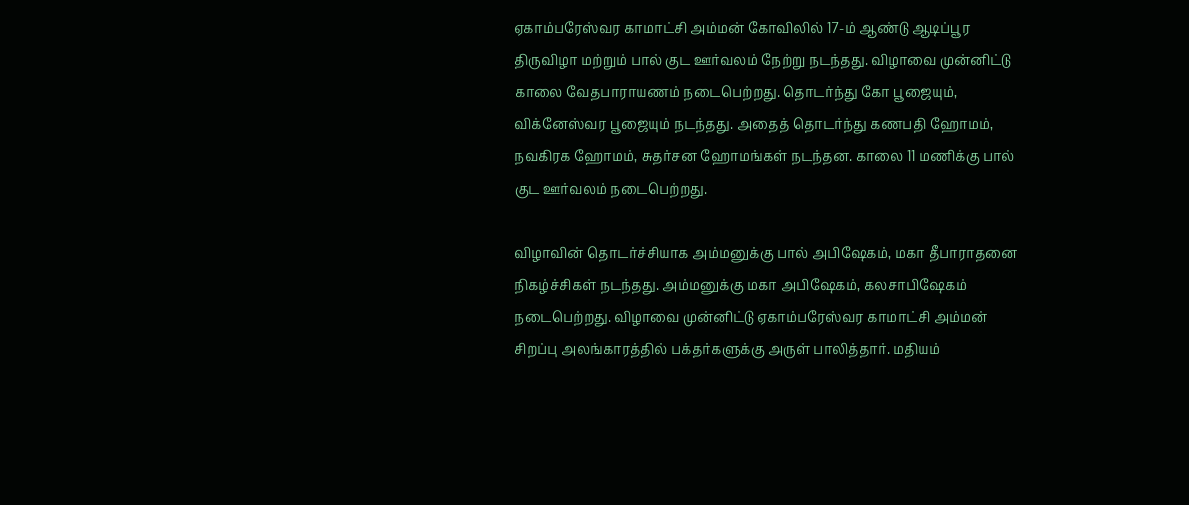ஏகாம்பரேஸ்வர காமாட்சி அம்மன் கோவிலில் 17-ம் ஆண்டு ஆடிப்பூர திருவிழா மற்றும் பால் குட ஊர்வலம் நேற்று நடந்தது. விழாவை முன்னிட்டு காலை வேதபாராயணம் நடைபெற்றது. தொடர்ந்து கோ பூஜையும், விக்னேஸ்வர பூஜையும் நடந்தது. அதைத் தொடர்ந்து கணபதி ஹோமம், நவகிரக ஹோமம், சுதர்சன ஹோமங்கள் நடந்தன. காலை 11 மணிக்கு பால் குட ஊர்வலம் நடைபெற்றது.

விழாவின் தொடர்ச்சியாக அம்மனுக்கு பால் அபிஷேகம், மகா தீபாராதனை நிகழ்ச்சிகள் நடந்தது. அம்மனுக்கு மகா அபிஷேகம், கலசாபிஷேகம் நடைபெற்றது. விழாவை முன்னிட்டு ஏகாம்பரேஸ்வர காமாட்சி அம்மன் சிறப்பு அலங்காரத்தில் பக்தர்களுக்கு அருள் பாலித்தார். மதியம்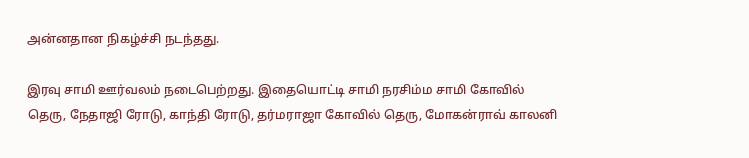அன்னதான நிகழ்ச்சி நடந்தது.

இரவு சாமி ஊர்வலம் நடைபெற்றது. இதையொட்டி சாமி நரசிம்ம சாமி கோவில் தெரு, நேதாஜி ரோடு, காந்தி ரோடு, தர்மராஜா கோவில் தெரு, மோகன்ராவ் காலனி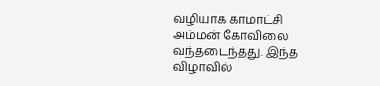வழியாக காமாட்சி அம்மன் கோவிலை வந்தடைந்தது. இந்த விழாவில்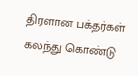திரளான பக்தர்கள் கலந்து கொண்டு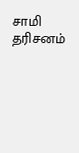சாமி தரிசனம்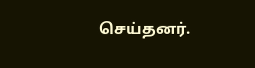செய்தனர்.